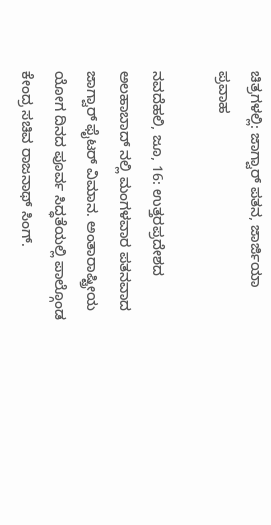ಚಿತ್ರಗಳಲ್ಲಿ: ಜಾಗ್ವಾರ್ ಪತನ, ಜಾರ್ಜಿಯಾ ಪ್ರವಾಹ

ನವದೆಹಲಿ, ಜೂ, 16: ಉತ್ತರಪ್ರದೇಶದ ಅಲಹಾಬಾದ್ ನಲ್ಲಿ ಮಂಗಳವಾರ ಪತನವಾದ ಜಾಗ್ವಾರ್ ಫೈಟರ್ ವಿಮಾನ. ಅಂತಾರಾಷ್ಟ್ರೀಯ ಯೋಗ ದಿನದ ಪೂರ್ವ ಸಿದ್ಧತೆಯಲ್ಲಿ ಪಾಲ್ಗೊಂಡ ಕೇಂದ್ರ ಸಚಿವ ರಾಜನಾಥ್ ಸಿಂಗ್.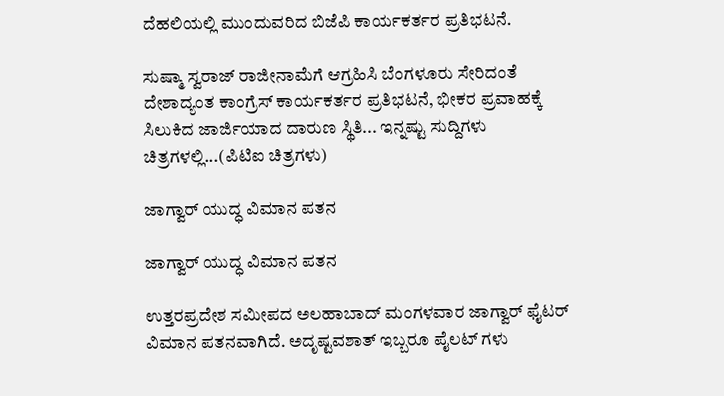ದೆಹಲಿಯಲ್ಲಿ ಮುಂದುವರಿದ ಬಿಜೆಪಿ ಕಾರ್ಯಕರ್ತರ ಪ್ರತಿಭಟನೆ.

ಸುಷ್ಮಾ ಸ್ವರಾಜ್ ರಾಜೀನಾಮೆಗೆ ಆಗ್ರಹಿಸಿ ಬೆಂಗಳೂರು ಸೇರಿದಂತೆ ದೇಶಾದ್ಯಂತ ಕಾಂಗ್ರೆಸ್ ಕಾರ್ಯಕರ್ತರ ಪ್ರತಿಭಟನೆ, ಭೀಕರ ಪ್ರವಾಹಕ್ಕೆ ಸಿಲುಕಿದ ಜಾರ್ಜಿಯಾದ ದಾರುಣ ಸ್ಥಿತಿ... ಇನ್ನಷ್ಟು ಸುದ್ದಿಗಳು ಚಿತ್ರಗಳಲ್ಲಿ...(ಪಿಟಿಐ ಚಿತ್ರಗಳು)

ಜಾಗ್ವಾರ್ ಯುದ್ಧ ವಿಮಾನ ಪತನ

ಜಾಗ್ವಾರ್ ಯುದ್ಧ ವಿಮಾನ ಪತನ

ಉತ್ತರಪ್ರದೇಶ ಸಮೀಪದ ಅಲಹಾಬಾದ್ ಮಂಗಳವಾರ ಜಾಗ್ವಾರ್ ಫೈಟರ್ ವಿಮಾನ ಪತನವಾಗಿದೆ. ಅದೃಷ್ಟವ‍ಶಾತ್ ಇಬ್ಬರೂ ಪೈಲಟ್ ಗಳು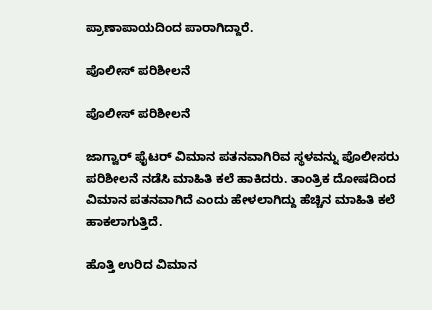ಪ್ರಾಣಾಪಾಯದಿಂದ ಪಾರಾಗಿದ್ದಾರೆ.

ಪೊಲೀಸ್ ಪರಿಶೀಲನೆ

ಪೊಲೀಸ್ ಪರಿಶೀಲನೆ

ಜಾಗ್ವಾರ್ ಫೈಟರ್ ವಿಮಾನ ಪತನವಾಗಿರಿವ ಸ್ಥಳವನ್ನು ಪೊಲೀಸರು ಪರಿಶೀಲನೆ ನಡೆಸಿ ಮಾಹಿತಿ ಕಲೆ ಹಾಕಿದರು. ತಾಂತ್ರಿಕ ದೋಷದಿಂದ ವಿಮಾನ ಪತನವಾಗಿದೆ ಎಂದು ಹೇಳಲಾಗಿದ್ದು ಹೆಚ್ಚಿನ ಮಾಹಿತಿ ಕಲೆ ಹಾಕಲಾಗುತ್ತಿದೆ.

ಹೊತ್ತಿ ಉರಿದ ವಿಮಾನ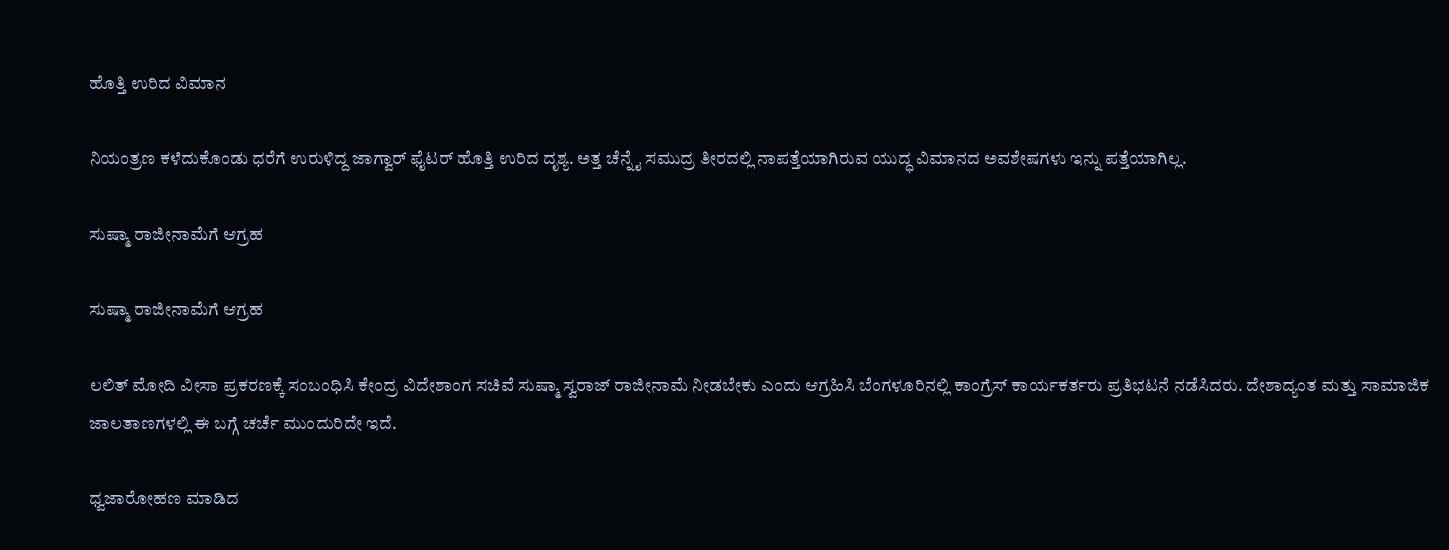ಹೊತ್ತಿ ಉರಿದ ವಿಮಾನ

ನಿಯಂತ್ರಣ ಕಳೆದುಕೊಂಡು ಧರೆಗೆ ಉರುಳಿದ್ದ ಜಾಗ್ವಾರ್ ಫೈಟರ್ ಹೊತ್ತಿ ಉರಿದ ದೃಶ್ಯ. ಅತ್ತ ಚೆನ್ನೈ ಸಮುದ್ರ ತೀರದಲ್ಲಿ ನಾಪತ್ತೆಯಾಗಿರುವ ಯುದ್ಧ ವಿಮಾನದ ಅವಶೇಷಗಳು ಇನ್ನು ಪತ್ತೆಯಾಗಿಲ್ಲ.

ಸುಷ್ಮಾ ರಾಜೀನಾಮೆಗೆ ಆಗ್ರಹ

ಸುಷ್ಮಾ ರಾಜೀನಾಮೆಗೆ ಆಗ್ರಹ

ಲಲಿತ್ ಮೋದಿ ವೀಸಾ ಪ್ರಕರಣಕ್ಕೆ ಸಂಬಂಧಿಸಿ ಕೇಂದ್ರ ವಿದೇಶಾಂಗ ಸಚಿವೆ ಸುಷ್ಮಾ ಸ್ವರಾಜ್ ರಾಜೀನಾಮೆ ನೀಡಬೇಕು ಎಂದು ಆಗ್ರಹಿಸಿ ಬೆಂಗಳೂರಿನಲ್ಲಿ ಕಾಂಗ್ರೆಸ್ ಕಾರ್ಯಕರ್ತರು ಪ್ರತಿಭಟನೆ ನಡೆಸಿದರು. ದೇಶಾದ್ಯಂತ ಮತ್ತು ಸಾಮಾಜಿಕ ಜಾಲತಾಣಗಳಲ್ಲಿ ಈ ಬಗ್ಗೆ ಚರ್ಚೆ ಮುಂದುರಿದೇ ಇದೆ.

ಧ್ವಜಾರೋಹಣ ಮಾಡಿದ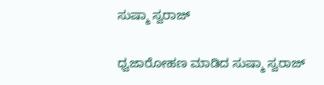ಸುಷ್ಮಾ ಸ್ವರಾಜ್

ಧ್ವಜಾರೋಹಣ ಮಾಡಿದ ಸುಷ್ಮಾ ಸ್ವರಾಜ್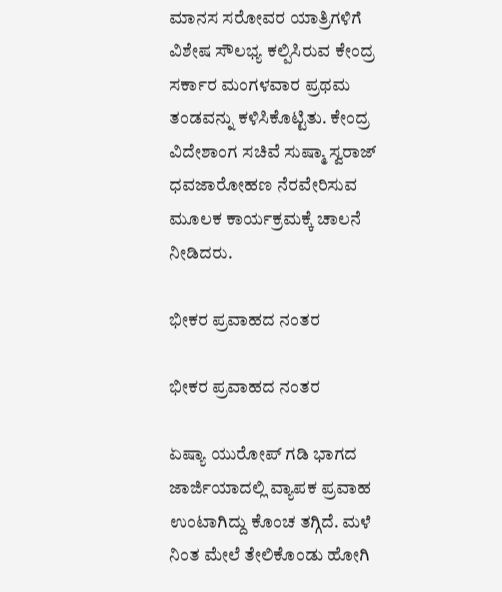ಮಾನಸ ಸರೋವರ ಯಾತ್ರಿಗಳಿಗೆ ವಿಶೇಷ ಸೌಲಭ್ಯ ಕಲ್ಪಿಸಿರುವ ಕೇಂದ್ರ ಸರ್ಕಾರ ಮಂಗಳವಾರ ಪ್ರಥಮ ತಂಡವನ್ನು ಕಳಿಸಿಕೊಟ್ಟಿತು. ಕೇಂದ್ರ ವಿದೇಶಾಂಗ ಸಚಿವೆ ಸುಷ್ಮಾ ಸ್ವರಾಜ್ ಧವಜಾರೋಹಣ ನೆರವೇರಿಸುವ ಮೂಲಕ ಕಾರ್ಯಕ್ರಮಕ್ಕೆ ಚಾಲನೆ ನೀಡಿದರು.

ಭೀಕರ ಪ್ರವಾಹದ ನಂತರ

ಭೀಕರ ಪ್ರವಾಹದ ನಂತರ

ಏಷ್ಯಾ ಯುರೋಪ್ ಗಡಿ ಭಾಗದ ಜಾರ್ಜಿಯಾದಲ್ಲಿ ವ್ಯಾಪಕ ಪ್ರವಾಹ ಉಂಟಾಗಿದ್ದು ಕೊಂಚ ತಗ್ಗಿದೆ. ಮಳೆ ನಿಂತ ಮೇಲೆ ತೇಲಿಕೊಂಡು ಹೋಗಿ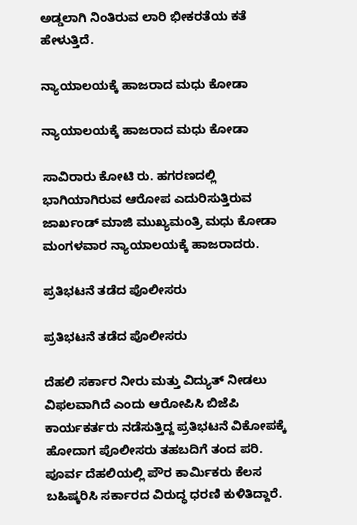ಅಡ್ಡಲಾಗಿ ನಿಂತಿರುವ ಲಾರಿ ಭೀಕರತೆಯ ಕತೆ ಹೇಳುತ್ತಿದೆ.

ನ್ಯಾಯಾಲಯಕ್ಕೆ ಹಾಜರಾದ ಮಧು ಕೋಡಾ

ನ್ಯಾಯಾಲಯಕ್ಕೆ ಹಾಜರಾದ ಮಧು ಕೋಡಾ

ಸಾವಿರಾರು ಕೋಟಿ ರು. ಹಗರಣದಲ್ಲಿ ಭಾಗಿಯಾಗಿರುವ ಆರೋಪ ಎದುರಿಸುತ್ತಿರುವ ಜಾರ್ಖಂಡ್ ಮಾಜಿ ಮುಖ್ಯಮಂತ್ರಿ ಮಧು ಕೋಡಾ ಮಂಗಳವಾರ ನ್ಯಾಯಾಲಯಕ್ಕೆ ಹಾಜರಾದರು.

ಪ್ರತಿಭಟನೆ ತಡೆದ ಪೊಲೀಸರು

ಪ್ರತಿಭಟನೆ ತಡೆದ ಪೊಲೀಸರು

ದೆಹಲಿ ಸರ್ಕಾರ ನೀರು ಮತ್ತು ವಿದ್ಯುತ್ ನೀಡಲು ವಿಫಲವಾಗಿದೆ ಎಂದು ಆರೋಪಿಸಿ ಬಿಜೆಪಿ ಕಾರ್ಯಕರ್ತರು ನಡೆಸುತ್ತಿದ್ದ ಪ್ರತಿಭಟನೆ ವಿಕೋಪಕ್ಕೆ ಹೋದಾಗ ಪೊಲೀಸರು ತಹಬದಿಗೆ ತಂದ ಪರಿ. ಪೂರ್ವ ದೆಹಲಿಯಲ್ಲಿ ಪೌರ ಕಾರ್ಮಿಕರು ಕೆಲಸ ಬಹಿಷ್ಕರಿಸಿ ಸರ್ಕಾರದ ವಿರುದ್ಧ ಧರಣಿ ಕುಳಿತಿದ್ದಾರೆ.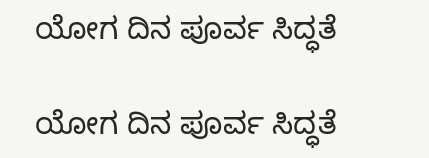ಯೋಗ ದಿನ ಪೂರ್ವ ಸಿದ್ಧತೆ

ಯೋಗ ದಿನ ಪೂರ್ವ ಸಿದ್ಧತೆ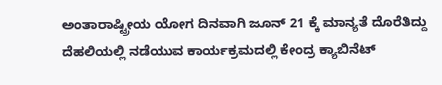ಅಂತಾರಾಷ್ಟ್ರೀಯ ಯೋಗ ದಿನವಾಗಿ ಜೂನ್ 21 ಕ್ಕೆ ಮಾನ್ಯತೆ ದೊರೆತಿದ್ದು ದೆಹಲಿಯಲ್ಲಿ ನಡೆಯುವ ಕಾರ್ಯಕ್ರಮದಲ್ಲಿ ಕೇಂದ್ರ ಕ್ಯಾಬಿನೆಟ್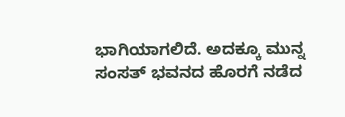ಭಾಗಿಯಾಗಲಿದೆ. ಅದಕ್ಕೂ ಮುನ್ನ ಸಂಸತ್ ಭವನದ ಹೊರಗೆ ನಡೆದ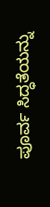ಪೂರ್ವ ಸಿದ್ಧತೆಯನ್ನು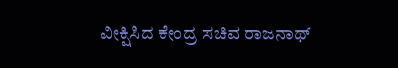ವೀಕ್ಷಿಸಿದ ಕೇಂದ್ರ ಸಚಿವ ರಾಜನಾಥ್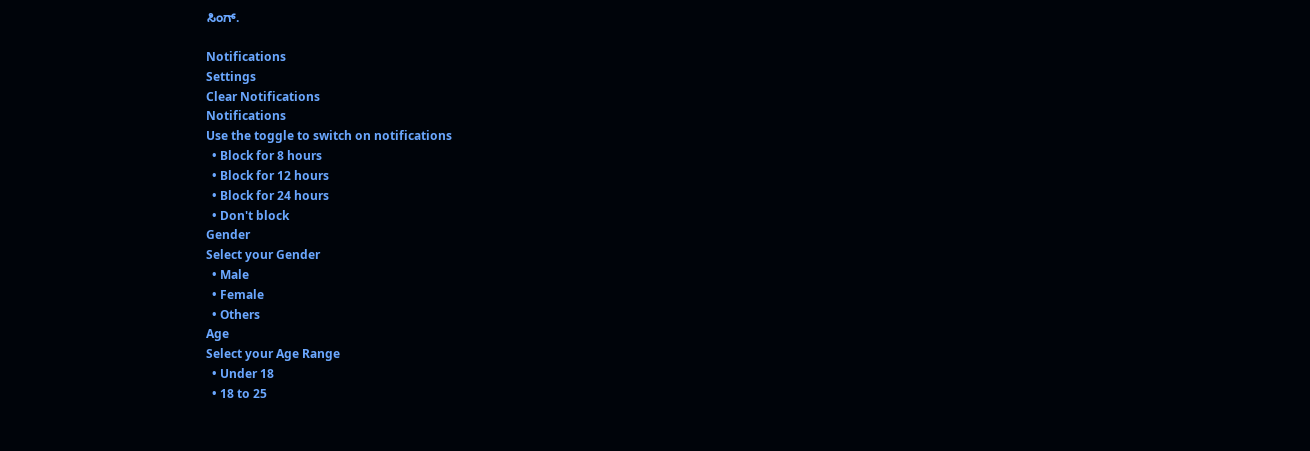ಸಿಂಗ್.

Notifications
Settings
Clear Notifications
Notifications
Use the toggle to switch on notifications
  • Block for 8 hours
  • Block for 12 hours
  • Block for 24 hours
  • Don't block
Gender
Select your Gender
  • Male
  • Female
  • Others
Age
Select your Age Range
  • Under 18
  • 18 to 25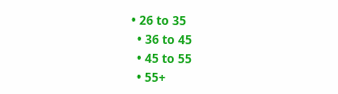• 26 to 35
  • 36 to 45
  • 45 to 55
  • 55+